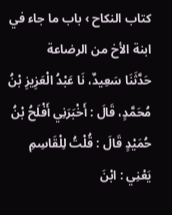كتاب النكاح › باب ما جاء في ابنة الأخ من الرضاعة
حَدَّثَنَا سَعِيدٌ، نَا عَبْدُ الْعَزِيزِ بْنُ مُحَمَّدٍ، قَالَ : أَخْبَرَنِي أَفْلَحُ بْنُ حُمَيْدٍ قَالَ : قُلْتُ لِلْقَاسِمِ يَعْنِي : ابْنَ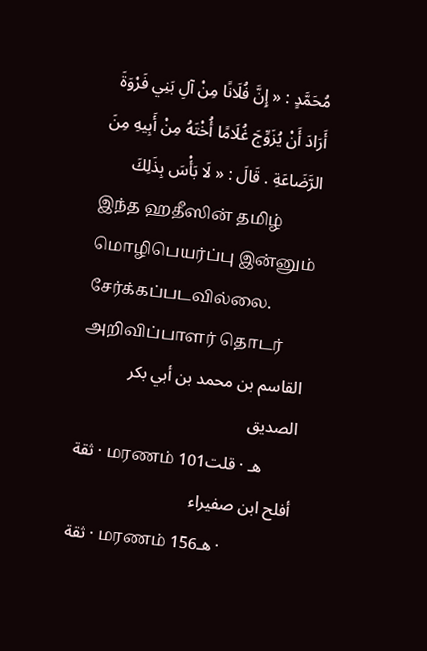مُحَمَّدٍ : « إِنَّ فُلَانًا مِنْ آلِ بَنِي فَرْوَةَ أَرَادَ أَنْ يُزَوِّجَ غُلَامًا أُخْتَهُ مِنْ أَبِيهِ مِنَ الرَّضَاعَةِ . قَالَ : « لَا بَأْسَ بِذَلِكَ
இந்த ஹதீஸின் தமிழ் மொழிபெயர்ப்பு இன்னும் சேர்க்கப்படவில்லை.
அறிவிப்பாளர் தொடர்
القاسم بن محمد بن أبي بكر الصديق
ثقة · மரணம் 101هـ · قلت
أفلح ابن صفيراء
ثقة · மரணம் 156هـ ·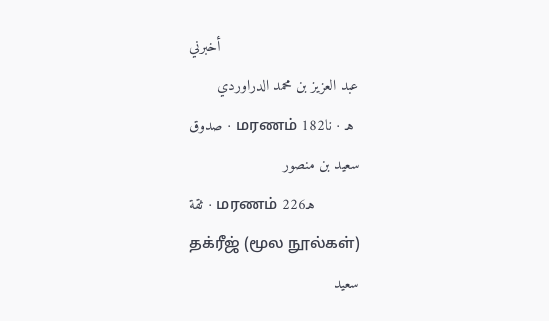أخبرني
عبد العزيز بن محمد الدراوردي
صدوق · மரணம் 182هـ · نا
سعيد بن منصور
ثقة · மரணம் 226هـ
தக்ரீஜ் (மூல நூல்கள்)
سعيد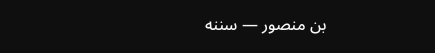بن منصور — سننه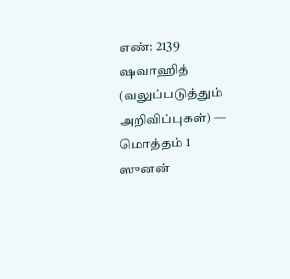எண்: 2139
ஷவாஹித் (வலுப்படுத்தும் அறிவிப்புகள்) — மொத்தம் 1
ஸுனன்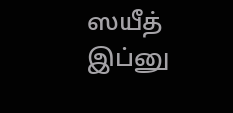ஸயீத் இப்னு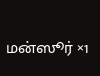மன்ஸூர் ×1